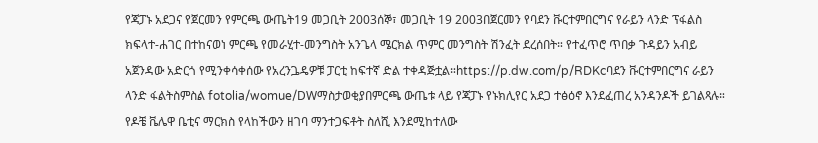የጃፓኑ አደጋና የጀርመን የምርጫ ውጤት19 መጋቢት 2003ሰኞ፣ መጋቢት 19 2003በጀርመን የባደን ቩርተምበርግና የራይን ላንድ ፕፋልስ ክፍላተ-ሐገር በተከናወነ ምርጫ የመራሂተ-መንግስት አንጌላ ሜርክል ጥምር መንግስት ሽንፈት ደረሰበት። የተፈጥሮ ጥበቃ ጉዳይን አብይ አጀንዳው አድርጎ የሚንቀሳቀሰው የአረንጔዴዎቹ ፓርቲ ከፍተኛ ድል ተቀዳጅቷል።https://p.dw.com/p/RDKcባደን ቩርተምበርግና ራይን ላንድ ፋልትስምስል fotolia/womue/DWማስታወቂያበምርጫ ውጤቱ ላይ የጃፓኑ የኑክሊየር አደጋ ተፅዕኖ እንደፈጠረ አንዳንዶች ይገልጻሉ። የዶቼ ቬሌዋ ቤቲና ማርክስ የላከችውን ዘገባ ማንተጋፍቶት ስለሺ እንደሚከተለው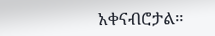አቀናብሮታል።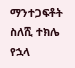ማንተጋፍቶት ስለሺ ተክሌ የኋላ